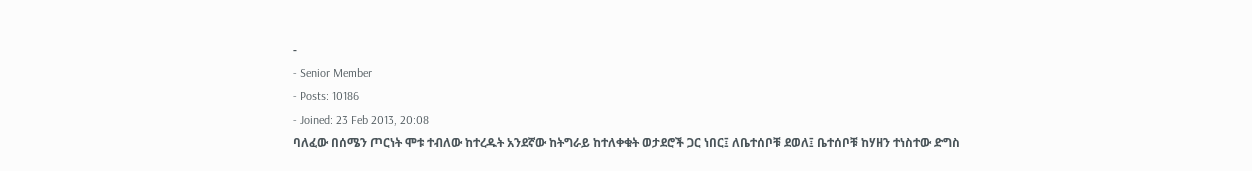-
- Senior Member
- Posts: 10186
- Joined: 23 Feb 2013, 20:08
ባለፈው በሰሜን ጦርነት ሞቱ ተብለው ከተረዱት አንደኛው ከትግራይ ከተለቀቁት ወታደሮች ጋር ነበር፤ ለቤተሰቦቹ ደወለ፤ ቤተሰቦቹ ከሃዘን ተነስተው ድግስ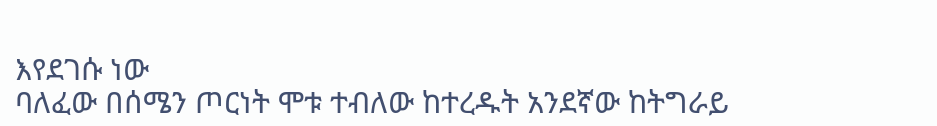እየደገሱ ነው
ባለፈው በሰሜን ጦርነት ሞቱ ተብለው ከተረዱት አንደኛው ከትግራይ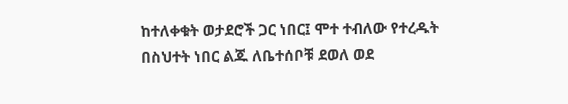ከተለቀቁት ወታደሮች ጋር ነበር፤ ሞተ ተብለው የተረዱት በስህተት ነበር ልጁ ለቤተሰቦቹ ደወለ ወደ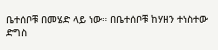ቤተሰቦቹ በመሄድ ላይ ነው። በቤተሰቦቹ ከሃዘን ተነስተው ድግስ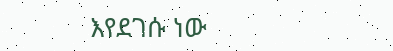እየደገሱ ነው